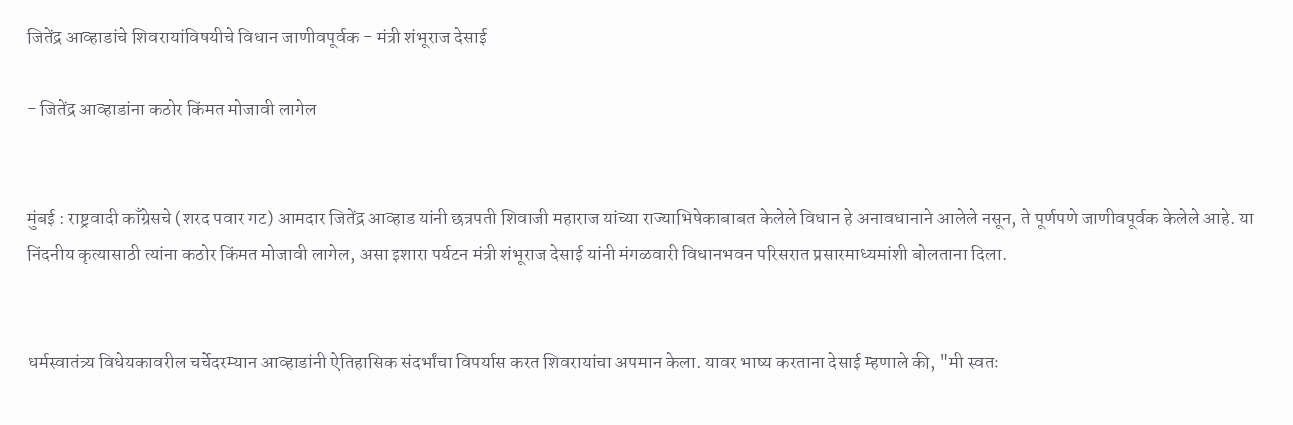जितेंद्र आव्हाडांचे शिवरायांविषयीचे विधान जाणीवपूर्वक - मंत्री शंभूराज देसाई

- जितेंद्र आव्हाडांना कठोर किंमत मोजावी लागेल


मुंबई : राष्ट्रवादी काँग्रेसचे (शरद पवार गट) आमदार जितेंद्र आव्हाड यांनी छत्रपती शिवाजी महाराज यांच्या राज्याभिषेकाबाबत केलेले विधान हे अनावधानाने आलेले नसून, ते पूर्णपणे जाणीवपूर्वक केलेले आहे. या निंदनीय कृत्यासाठी त्यांना कठोर किंमत मोजावी लागेल, असा इशारा पर्यटन मंत्री शंभूराज देसाई यांनी मंगळवारी विधानभवन परिसरात प्रसारमाध्यमांशी बोलताना दिला.


धर्मस्वातंत्र्य विधेयकावरील चर्चेदरम्यान आव्हाडांनी ऐतिहासिक संदर्भांचा विपर्यास करत शिवरायांचा अपमान केला. यावर भाष्य करताना देसाई म्हणाले की, "मी स्वतः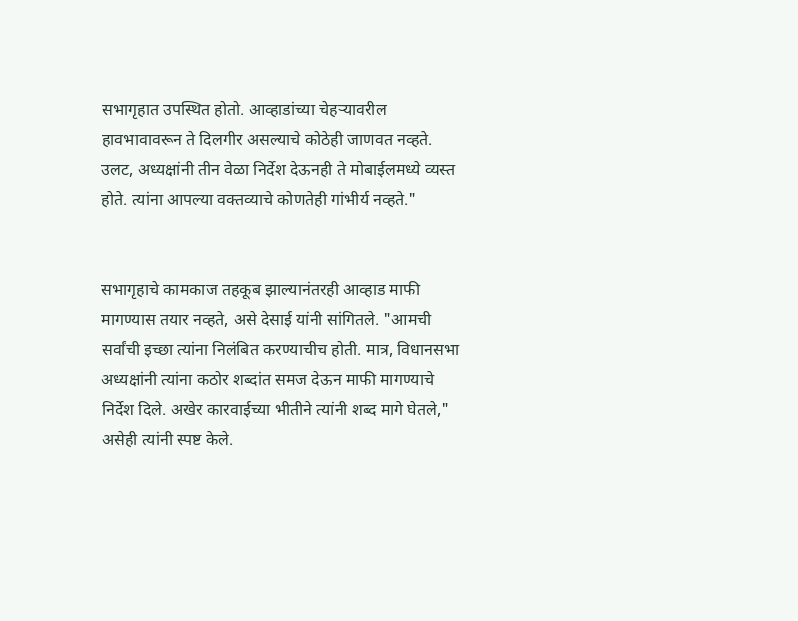सभागृहात उपस्थित होतो. आव्हाडांच्या चेहऱ्यावरील हावभावावरून ते दिलगीर असल्याचे कोठेही जाणवत नव्हते. उलट, अध्यक्षांनी तीन वेळा निर्देश देऊनही ते मोबाईलमध्ये व्यस्त होते. त्यांना आपल्या वक्तव्याचे कोणतेही गांभीर्य नव्हते."


सभागृहाचे कामकाज तहकूब झाल्यानंतरही आव्हाड माफी मागण्यास तयार नव्हते, असे देसाई यांनी सांगितले. "आमची सर्वांची इच्छा त्यांना निलंबित करण्याचीच होती. मात्र, विधानसभा अध्यक्षांनी त्यांना कठोर शब्दांत समज देऊन माफी मागण्याचे निर्देश दिले. अखेर कारवाईच्या भीतीने त्यांनी शब्द मागे घेतले," असेही त्यांनी स्पष्ट केले.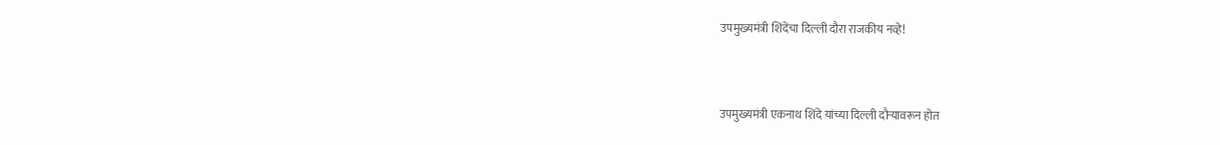उपमुख्यमंत्री शिंदेंचा दिल्ली दौरा राजकीय नव्हे!


उपमुख्यमंत्री एकनाथ शिंदे यांच्या दिल्ली दौऱ्यावरून होत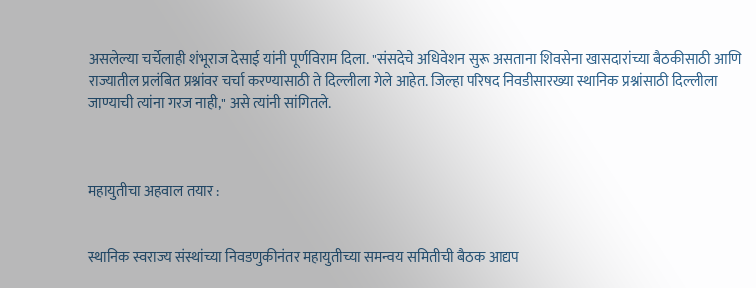असलेल्या चर्चेलाही शंभूराज देसाई यांनी पूर्णविराम दिला. "संसदेचे अधिवेशन सुरू असताना शिवसेना खासदारांच्या बैठकीसाठी आणि राज्यातील प्रलंबित प्रश्नांवर चर्चा करण्यासाठी ते दिल्लीला गेले आहेत. जिल्हा परिषद निवडीसारख्या स्थानिक प्रश्नांसाठी दिल्लीला जाण्याची त्यांना गरज नाही," असे त्यांनी सांगितले.



महायुतीचा अहवाल तयार :


स्थानिक स्वराज्य संस्थांच्या निवडणुकीनंतर महायुतीच्या समन्वय समितीची बैठक आद्यप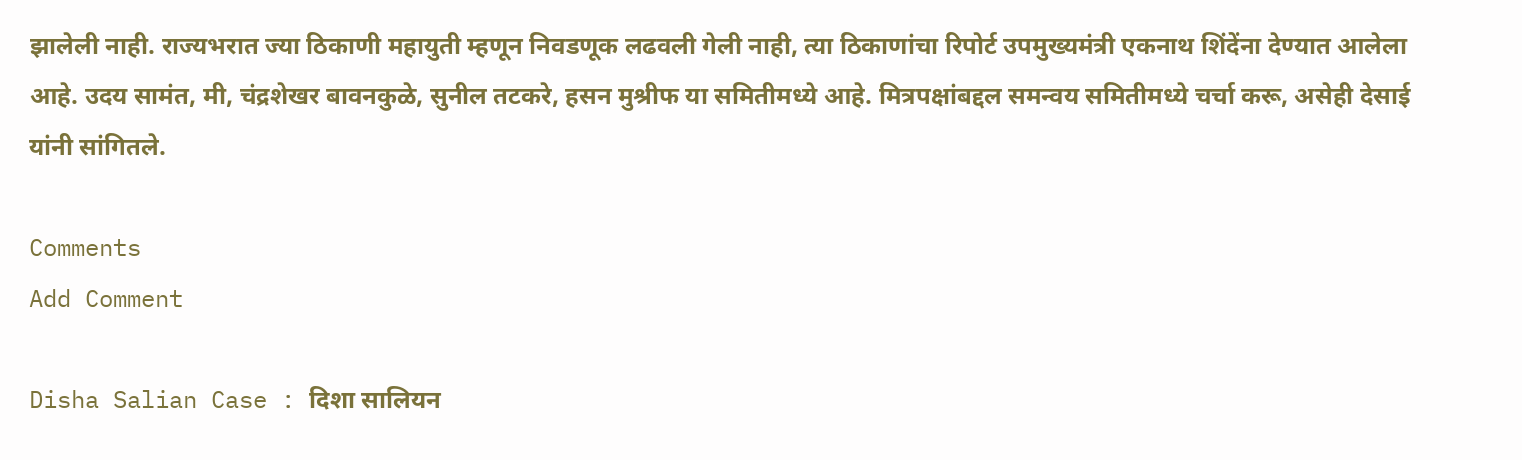झालेली नाही. राज्यभरात ज्या ठिकाणी महायुती म्हणून निवडणूक लढवली गेली नाही, त्या ठिकाणांचा रिपोर्ट उपमुख्यमंत्री एकनाथ शिंदेंना देण्यात आलेला आहे. उदय सामंत, मी, चंद्रशेखर बावनकुळे, सुनील तटकरे, हसन मुश्रीफ या समितीमध्ये आहे. मित्रपक्षांबद्दल समन्वय समितीमध्ये चर्चा करू, असेही देसाई यांनी सांगितले.

Comments
Add Comment

Disha Salian Case : दिशा सालियन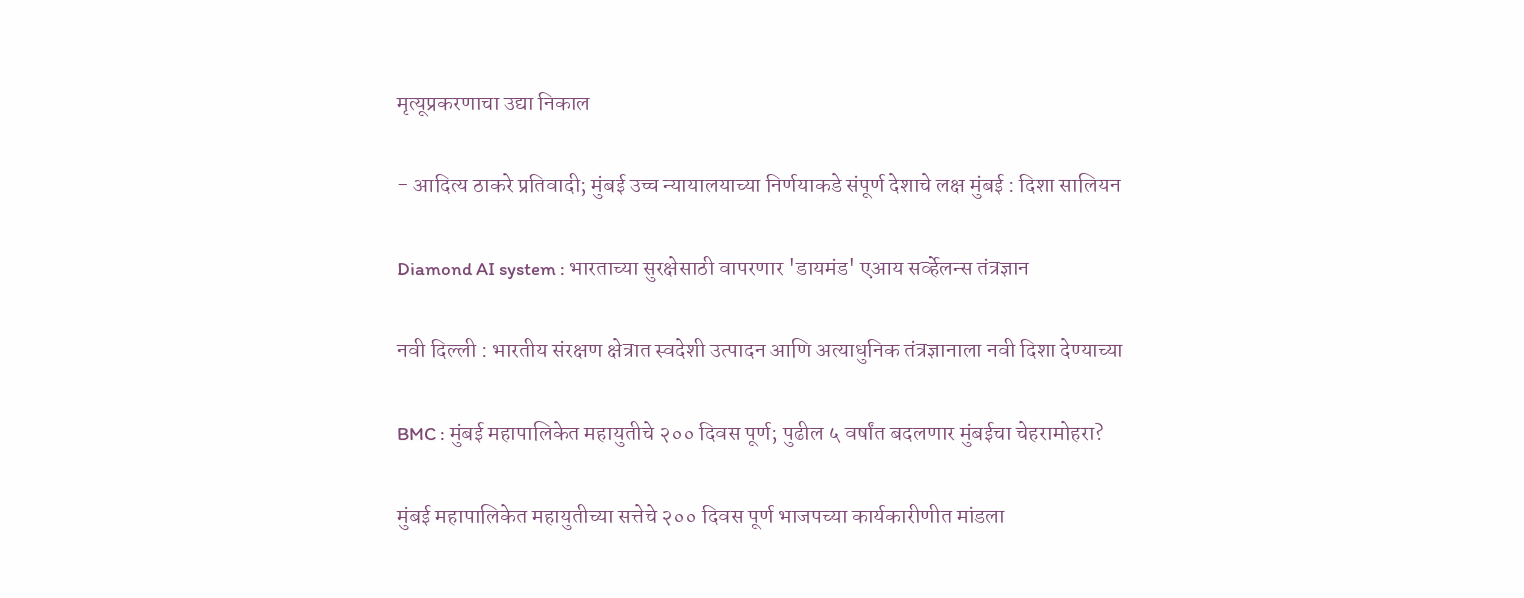मृत्यूप्रकरणाचा उद्या निकाल

- आदित्य ठाकरे प्रतिवादी; मुंबई उच्च न्यायालयाच्या निर्णयाकडे संपूर्ण देशाचे लक्ष मुंबई : दिशा सालियन

Diamond AI system : भारताच्या सुरक्षेसाठी वापरणार 'डायमंड' एआय सर्व्हेलन्स तंत्रज्ञान

नवी दिल्ली : भारतीय संरक्षण क्षेत्रात स्वदेशी उत्पादन आणि अत्याधुनिक तंत्रज्ञानाला नवी दिशा देण्याच्या

BMC : मुंबई महापालिकेत महायुतीचे २०० दिवस पूर्ण; पुढील ५ वर्षांत बदलणार मुंबईचा चेहरामोहरा?

मुंबई महापालिकेत महायुतीच्या सत्तेचे २०० दिवस पूर्ण भाजपच्या कार्यकारीणीत मांडला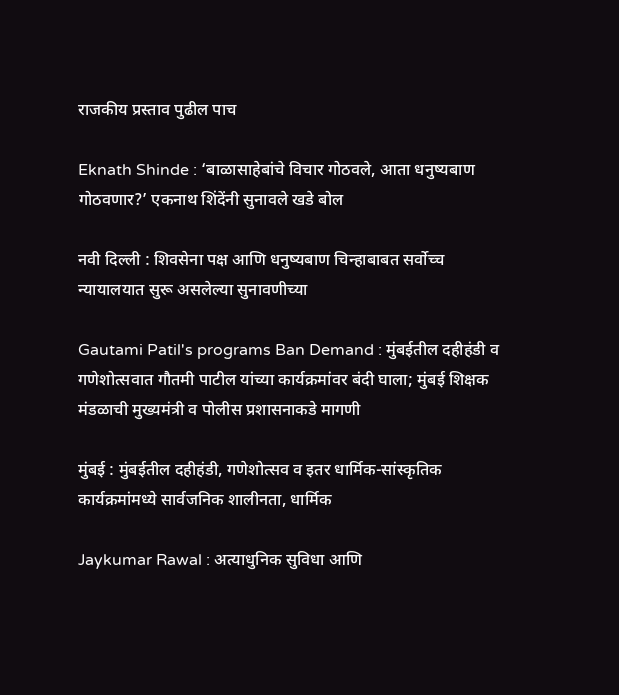राजकीय प्रस्ताव पुढील पाच

Eknath Shinde : ‘बाळासाहेबांचे विचार गोठवले, आता धनुष्यबाण गोठवणार?’ एकनाथ शिंदेंनी सुनावले खडे बोल

नवी दिल्ली : शिवसेना पक्ष आणि धनुष्यबाण चिन्हाबाबत सर्वोच्च न्यायालयात सुरू असलेल्या सुनावणीच्या

Gautami Patil's programs Ban Demand : मुंबईतील दहीहंडी व गणेशोत्सवात गौतमी पाटील यांच्या कार्यक्रमांवर बंदी घाला; मुंबई शिक्षक मंडळाची मुख्यमंत्री व पोलीस प्रशासनाकडे मागणी

मुंबई : मुंबईतील दहीहंडी, गणेशोत्सव व इतर धार्मिक-सांस्कृतिक कार्यक्रमांमध्ये सार्वजनिक शालीनता, धार्मिक

Jaykumar Rawal : अत्याधुनिक सुविधा आणि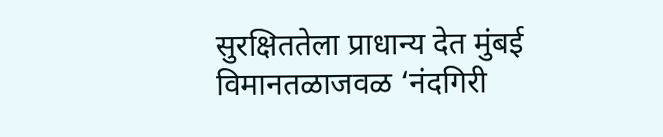सुरक्षिततेला प्राधान्य देत मुंबई विमानतळाजवळ ‘नंदगिरी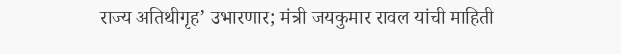राज्य अतिथीगृह’ उभारणार; मंत्री जयकुमार रावल यांची माहिती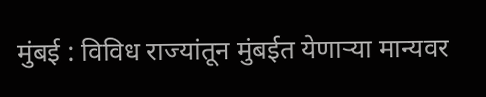मुंबई : विविध राज्यांतून मुंबईत येणाऱ्या मान्यवर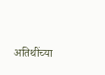अतिथींच्या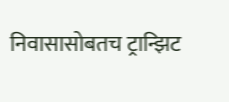निवासासोबतच ट्रान्झिट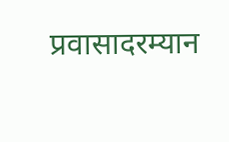प्रवासादरम्यान